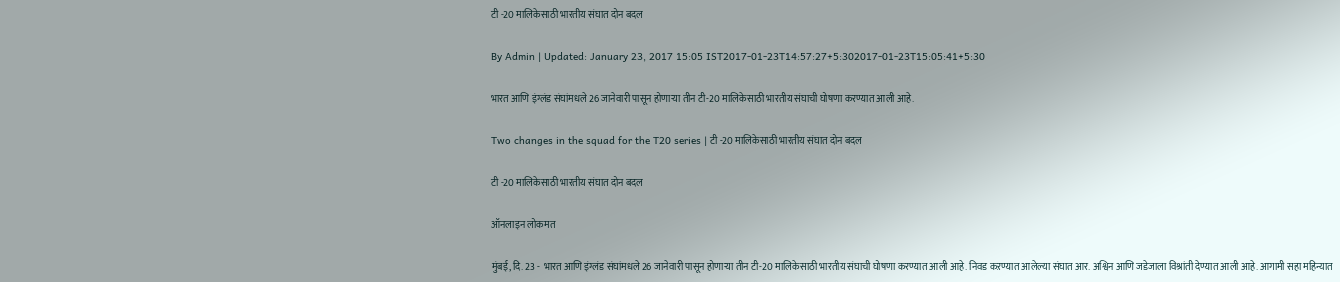टी -20 मालिकेसाठी भारतीय संघात दोन बदल

By Admin | Updated: January 23, 2017 15:05 IST2017-01-23T14:57:27+5:302017-01-23T15:05:41+5:30

भारत आणि इंग्लंड संघांमधले 26 जानेवारी पासून होणाऱ्या तीन टी-20 मालिकेसाठी भारतीय संघाची घोषणा करण्यात आली आहे.

Two changes in the squad for the T20 series | टी -20 मालिकेसाठी भारतीय संघात दोन बदल

टी -20 मालिकेसाठी भारतीय संघात दोन बदल

ऑनलाइन लोकमत

मुंबई, दि. 23 -  भारत आणि इंग्लंड संघांमधले 26 जानेवारी पासून होणाऱ्या तीन टी-20 मालिकेसाठी भारतीय संघाची घोषणा करण्यात आली आहे. निवड कऱण्यात आलेल्या संघात आर. अश्विन आणि जडेजाला विश्रांती देण्यात आली आहे. आगामी सहा महिन्यात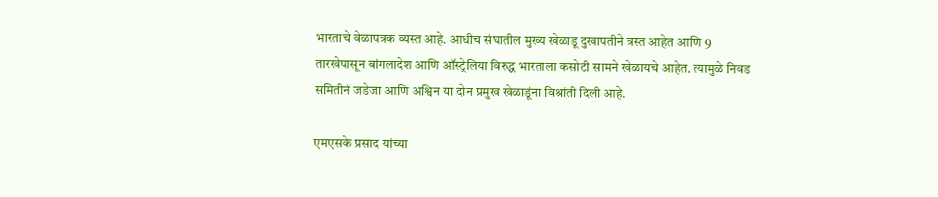भारताचे वेळापत्रक व्यस्त आहे. आधीच संघातील मुख्य खेळाडू दुखापतीने त्रस्त आहेत आणि 9 तारखेपासून बांगलादेश आणि ऑस्ट्रेलिया विरुद्ध भारताला कसोटी सामने खेळायचे आहेत. त्यामुळे निवड समितीनं जडेजा आणि अश्विन या दोन प्रमुख खेळाडूंना विश्रांती दिली आहे.

एमएसके प्रसाद यांच्या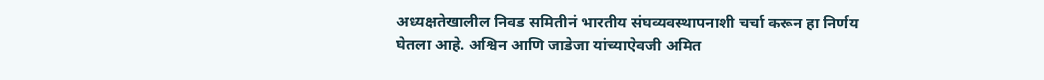अध्यक्षतेखालील निवड समितीनं भारतीय संघव्यवस्थापनाशी चर्चा करून हा निर्णय घेतला आहे. अश्विन आणि जाडेजा यांच्याऐवजी अमित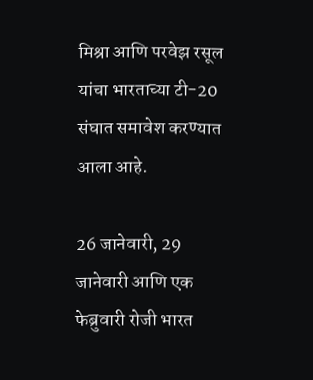मिश्रा आणि परवेझ रसूल यांचा भारताच्या टी-20 संघात समावेश करण्यात आला आहे.

26 जानेवारी, 29 जानेवारी आणि एक फेब्रुवारी रोजी भारत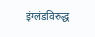इंग्लंडविरुद्ध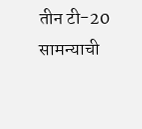तीन टी-20 सामन्याची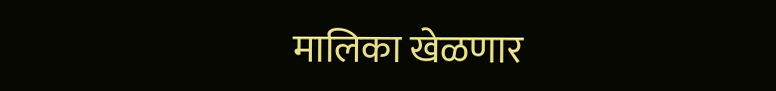मालिका खेळणार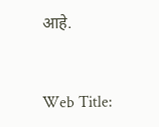आहे.


Web Title: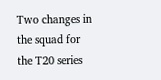Two changes in the squad for the T20 series